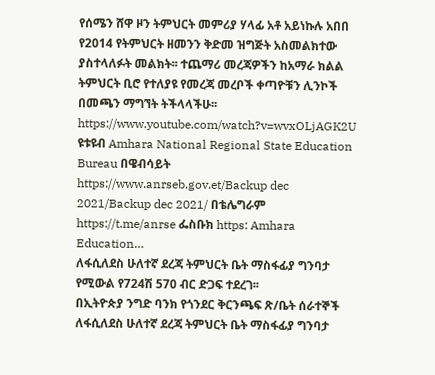የሰሜን ሸዋ ዞን ትምህርት መምሪያ ሃላፊ አቶ አይነኩሉ አበበ የ2014 የትምህርት ዘመንን ቅድመ ዝግጅት አስመልክተው ያስተላለፉት መልክት፡፡ ተጨማሪ መረጃዎችን ከአማራ ክልል ትምህርት ቢሮ የተለያዩ የመረጃ መረቦች ቀጣዮቹን ሊንኮች በመጫን ማግኘት ትችላላችሁ፡፡
https://www.youtube.com/watch?v=wvxOLjAGK2U ዩቱዩብ Amhara National Regional State Education Bureau በዌብሳይት https://www.anrseb.gov.et/Backup dec 2021/Backup dec 2021/ በቴሌግራም https://t.me/anrse ፌስቡክ https: Amhara Education…
ለፋሲለደስ ሁለተኛ ደረጃ ትምህርት ቤት ማስፋፊያ ግንባታ የሚውል የ724ሽ 570 ብር ድጋፍ ተደረገ፡፡
በኢትዮጵያ ንግድ ባንክ የጎንደር ቅርንጫፍ ጽ/ቤት ሰራተኞች ለፋሲለደስ ሁለተኛ ደረጃ ትምህርት ቤት ማስፋፊያ ግንባታ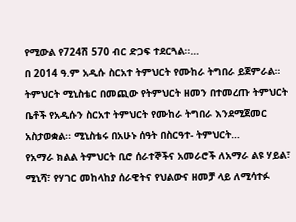የሚውል የ724ሽ 570 ብር ድጋፍ ተደርጓል፡፡…
በ 2014 ዓ.ም አዲሱ ስርአተ ትምህርት የሙከራ ትግበራ ይጀምራል።
ትምህርት ሚኒስቴር በመጪው የትምህርት ዘመን በተመረጡ ትምህርት ቤቶች የአዲሱን ስርአተ ትምህርት የሙከራ ትግበራ እንደሚጀመር አስታወቋል፡፡ ሚኒስቴሩ በአሁኑ ሰዓት በስርዓተ- ትምህርት…
የአማራ ክልል ትምህርት ቢሮ ሰራተኞችና አመራሮች ለአማራ ልዩ ሃይል፣ ሚኒሻ፣ የሃገር መከላከያ ሰራዊትና የህልውና ዘመቻ ላይ ለሚሳተፉ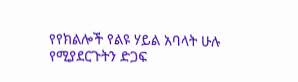የየክልሎች የልዩ ሃይል አባላት ሁሉ የሚያደርጉትን ድጋፍ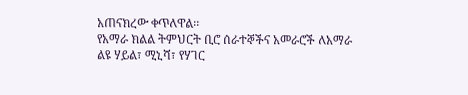አጠናክረው ቀጥለዋል፡፡
የአማራ ክልል ትምህርት ቢሮ ሰራተኞችና አመራሮች ለአማራ ልዩ ሃይል፣ ሚኒሻ፣ የሃገር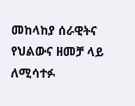መከላከያ ሰራዊትና የህልውና ዘመቻ ላይ ለሚሳተፉ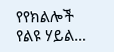የየክልሎች የልዩ ሃይል…